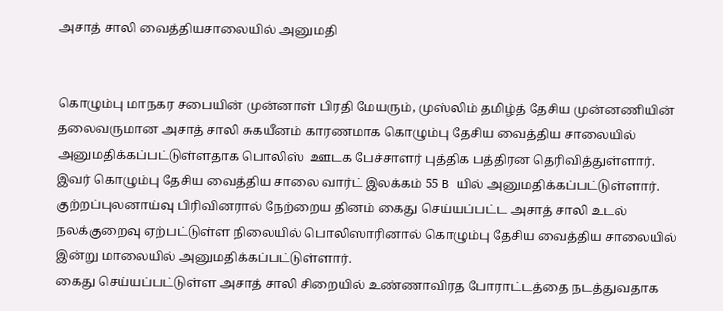அசாத் சாலி வைத்தியசாலையில் அனுமதி


கொழும்பு மாநகர சபையின் முன்னாள் பிரதி மேயரும், முஸ்லிம் தமிழ்த் தேசிய முன்னணியின் தலைவருமான அசாத் சாலி சுகயீனம் காரணமாக கொழும்பு தேசிய வைத்திய சாலையில் அனுமதிக்கப்பட்டுள்ளதாக பொலிஸ்  ஊடக பேச்சாளர் புத்திக பத்திரன தெரிவித்துள்ளார்.
இவர் கொழும்பு தேசிய வைத்திய சாலை வார்ட் இலக்கம் 55 B யில் அனுமதிக்கப்பட்டுள்ளார்.
குற்றப்புலனாய்வு பிரிவினரால் நேற்றைய தினம் கைது செய்யப்பட்ட அசாத் சாலி உடல் நலக்குறைவு ஏற்பட்டுள்ள நிலையில் பொலிஸாரினால் கொழும்பு தேசிய வைத்திய சாலையில் இன்று மாலையில் அனுமதிக்கப்பட்டுள்ளார்.
கைது செய்யப்பட்டுள்ள அசாத் சாலி சிறையில் உண்ணாவிரத போராட்டத்தை நடத்துவதாக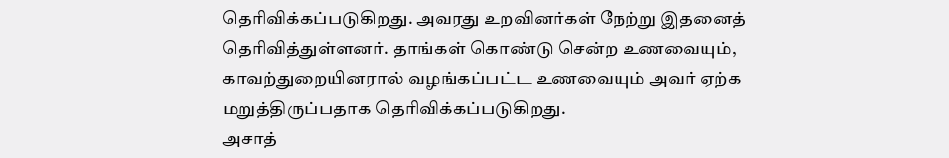தெரிவிக்கப்படுகிறது. அவரது உறவினர்கள் நேற்று இதனைத் தெரிவித்துள்ளனர். தாங்கள் கொண்டு சென்ற உணவையும், காவற்துறையினரால் வழங்கப்பட்ட உணவையும் அவர் ஏற்க மறுத்திருப்பதாக தெரிவிக்கப்படுகிறது.
அசாத்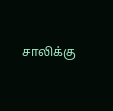சாலிக்கு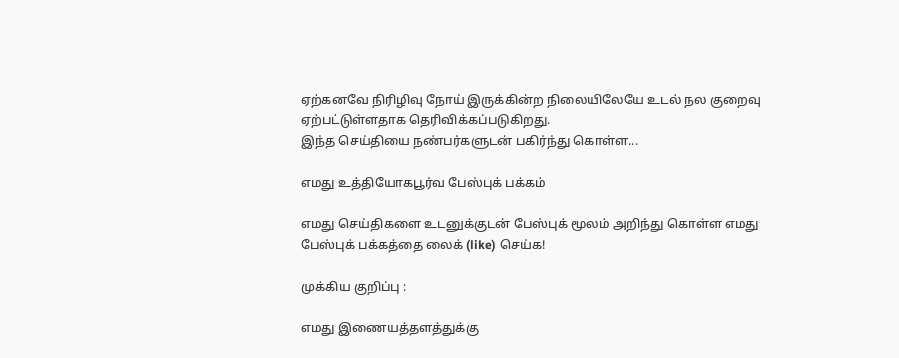ஏற்கனவே நிரிழிவு நோய் இருக்கின்ற நிலையிலேயே உடல் நல குறைவு ஏற்பட்டுள்ளதாக தெரிவிக்கப்படுகிறது.
இந்த செய்தியை நண்பர்களுடன் பகிர்ந்து கொள்ள...

எமது உத்தியோகபூர்வ பேஸ்புக் பக்கம்

எமது செய்திகளை உடனுக்குடன் பேஸ்புக் மூலம் அறிந்து கொள்ள எமது பேஸ்புக் பக்கத்தை லைக் (like) செய்க!

முக்கிய குறிப்பு :

எமது இணையத்தளத்துக்கு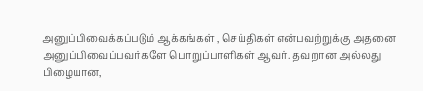அனுப்பிவைக்கப்படும் ஆக்கங்கள் , செய்திகள் என்பவற்றுக்கு அதனை அனுப்பிவைப்பவர்களே பொறுப்பாளிகள் ஆவர். தவறான அல்லது பிழையான,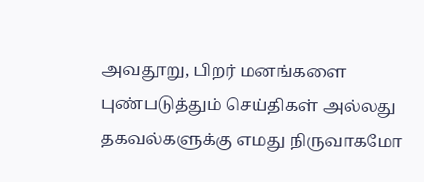அவதூறு, பிறர் மனங்களை புண்படுத்தும் செய்திகள் அல்லது தகவல்களுக்கு எமது நிருவாகமோ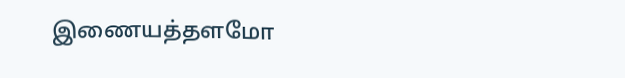இணையத்தளமோ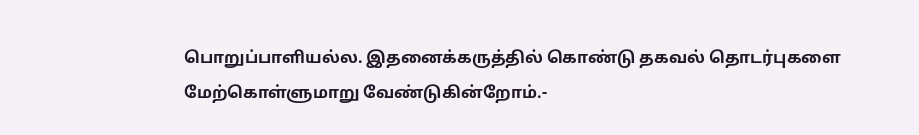பொறுப்பாளியல்ல. இதனைக்கருத்தில் கொண்டு தகவல் தொடர்புகளை மேற்கொள்ளுமாறு வேண்டுகின்றோம்.-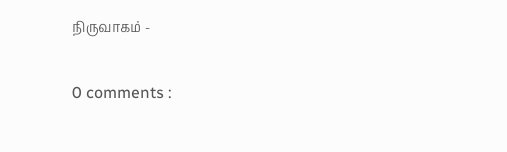நிருவாகம் -

0 comments :